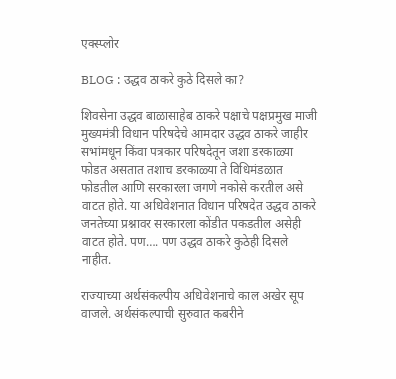एक्स्प्लोर

BLOG : उद्धव ठाकरे कुठे दिसले का?

शिवसेना उद्धव बाळासाहेब ठाकरे पक्षाचे पक्षप्रमुख माजी मुख्यमंत्री विधान परिषदेचे आमदार उद्धव ठाकरे जाहीर सभांमधून किंवा पत्रकार परिषदेतून जशा डरकाळ्या फोडत असतात तशाच डरकाळ्या ते विधिमंडळात फोडतील आणि सरकारला जगणे नकोसे करतील असे वाटत होते. या अधिवेशनात विधान परिषदेत उद्धव ठाकरे जनतेच्या प्रश्नावर सरकारला कोंडीत पकडतील असेही वाटत होते. पण…. पण उद्धव ठाकरे कुठेही दिसले नाहीत.

राज्याच्या अर्थसंकल्पीय अधिवेशनाचे काल अखेर सूप वाजले. अर्थसंकल्पाची सुरुवात कबरीने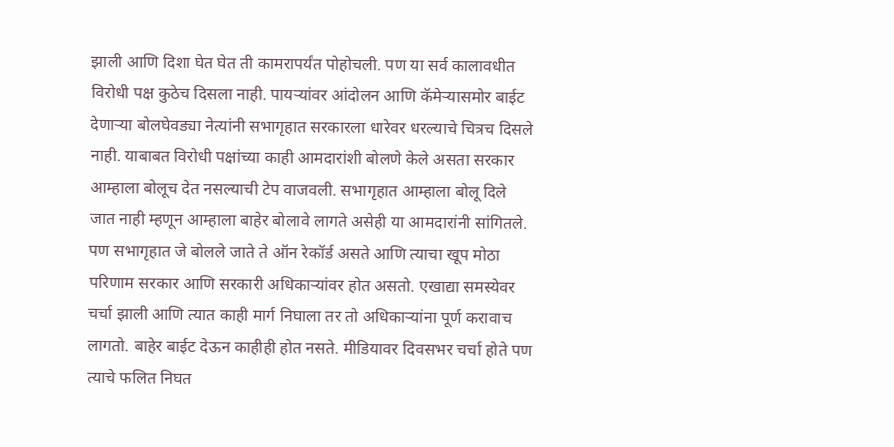झाली आणि दिशा घेत घेत ती कामरापर्यंत पोहोचली. पण या सर्व कालावधीत विरोधी पक्ष कुठेच दिसला नाही. पायऱ्यांवर आंदोलन आणि कॅमेऱ्यासमोर बाईट देणाऱ्या बोलघेवड्या नेत्यांनी सभागृहात सरकारला धारेवर धरल्याचे चित्रच दिसले नाही. याबाबत विरोधी पक्षांच्या काही आमदारांशी बोलणे केले असता सरकार आम्हाला बोलूच देत नसल्याची टेप वाजवली. सभागृहात आम्हाला बोलू दिले जात नाही म्हणून आम्हाला बाहेर बोलावे लागते असेही या आमदारांनी सांगितले. पण सभागृहात जे बोलले जाते ते ऑन रेकॉर्ड असते आणि त्याचा खूप मोठा परिणाम सरकार आणि सरकारी अधिकाऱ्यांवर होत असतो. एखाद्या समस्येवर चर्चा झाली आणि त्यात काही मार्ग निघाला तर तो अधिकाऱ्यांना पूर्ण करावाच लागतो. बाहेर बाईट देऊन काहीही होत नसते. मीडियावर दिवसभर चर्चा होते पण त्याचे फलित निघत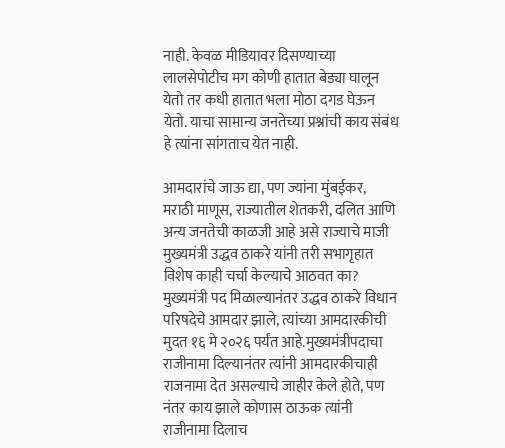नाही. केवळ मीडियावर दिसण्याच्या लालसेपोटीच मग कोणी हातात बेड्या घालून येतो तर कधी हातात भला मोठा दगड घेऊन येतो. याचा सामान्य जनतेच्या प्रश्नांची काय संबंध हे त्यांना सांगताच येत नाही.

आमदारांचे जाऊ द्या, पण ज्यांना मुंबईकर, मराठी माणूस, राज्यातील शेतकरी, दलित आणि अन्य जनतेची काळजी आहे असे राज्याचे माजी मुख्यमंत्री उद्धव ठाकरे यांनी तरी सभागृहात विशेष काही चर्चा केल्याचे आठवत का? मुख्यमंत्री पद मिळाल्यानंतर उद्धव ठाकरे विधान परिषदेचे आमदार झाले, त्यांच्या आमदारकीची मुदत १६ मे २०२६ पर्यंत आहे.मुख्यमंत्रीपदाचा राजीनामा दिल्यानंतर त्यांनी आमदारकीचाही राजनामा देत असल्याचे जाहीर केले होते, पण नंतर काय झाले कोणास ठाऊक त्यांनी राजीनामा दिलाच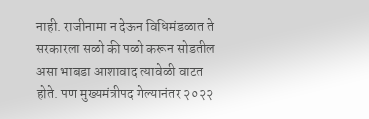नाही. राजीनामा न देऊन विधिमंडळात ते सरकारला सळो की पळो करून सोडतील असा भाबडा आशावाद त्यावेळी वाटत होते. पण मुख्यमंत्रीपद गेल्यानंतर २०२२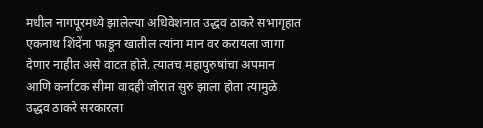मधील नागपूरमध्ये झालेल्या अधिवेशनात उद्धव ठाकरे सभागृहात एकनाथ शिंदेंना फाडून खातील त्यांना मान वर करायला जागा देणार नाहीत असे वाटत होते. त्यातच महापुरुषांचा अपमान आणि कर्नाटक सीमा वादही जोरात सुरु झाला होता त्यामुळे उद्धव ठाकरे सरकारला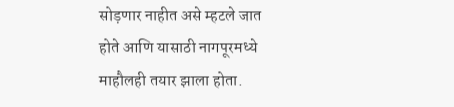सोड़णार नाहीत असे म्हटले जात होते आणि यासाठी नागपूरमध्ये माहौलही तयार झाला होता.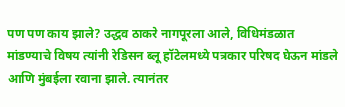पण पण काय झाले? उद्धव ठाकरे नागपूरला आले, विधिमंडळात मांडण्याचे विषय त्यांनी रेडिसन ब्लू हॉटेलमध्ये पत्रकार परिषद घेऊन मांडले आणि मुंबईला रवाना झाले. त्यानंतर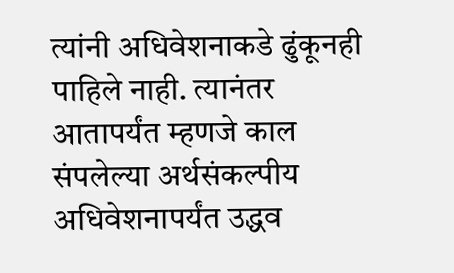त्यांनी अधिवेशनाकडे ढुंकूनही पाहिले नाही. त्यानंतर आतापर्यंत म्हणजे काल संपलेल्या अर्थसंकल्पीय अधिवेशनापर्यंत उद्धव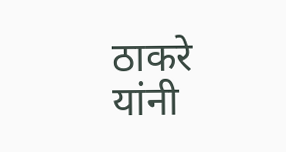ठाकरे यांनी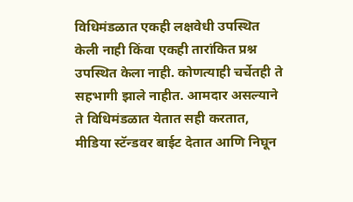विधिमंडळात एकही लक्षवेधी उपस्थित केली नाही किंवा एकही तारांकित प्रश्न उपस्थित केला नाही. कोणत्याही चर्चेतही ते सहभागी झाले नाहीत. आमदार असल्याने ते विधिमंडळात येतात सही करतात, मीडिया स्टॅन्डवर बाईट देतात आणि निघून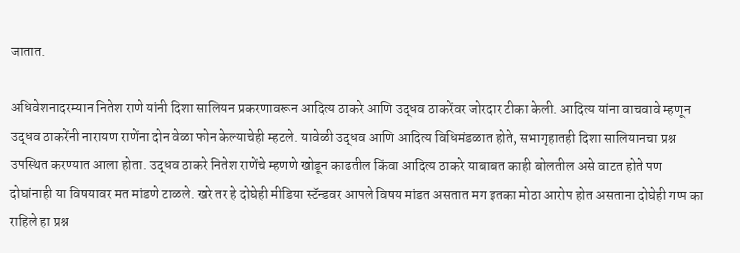जातात.

अधिवेशनादरम्यान नितेश राणे यांनी दिशा सालियन प्रकरणावरून आदित्य ठाकरे आणि उद्धव ठाकरेंवर जोरदार टीका केली. आदित्य यांना वाचवावे म्हणून उद्धव ठाकरेंनी नारायण राणेंना दोन वेळा फोन केल्याचेही म्हटले. यावेळी उद्धव आणि आदित्य विधिमंडळात होते, सभागृहातही दिशा सालियानचा प्रश्न उपस्थित करण्यात आला होता. उद्धव ठाकरे नितेश राणेंचे म्हणणे खोडून काढतील किंवा आदित्य ठाकरे याबाबत काही बोलतील असे वाटत होते पण दोघांनाही या विषयावर मत मांडणे टाळले. खरे तर हे दोघेही मीडिया स्टॅन्डवर आपले विषय मांडत असतात मग इतका मोठा आरोप होत असताना दोघेही गप्प का राहिले हा प्रश्न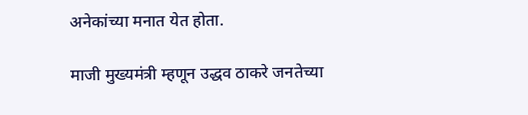अनेकांच्या मनात येत होता.

माजी मुख्यमंत्री म्हणून उद्धव ठाकरे जनतेच्या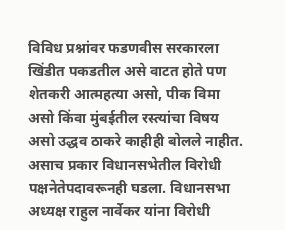विविध प्रश्नांवर फडणवीस सरकारला खिंडीत पकडतील असे वाटत होते पण शेतकरी आत्महत्या असो, पीक विमा असो किंवा मुंबईतील रस्त्यांचा विषय असो उद्धव ठाकरे काहीही बोलले नाहीत. असाच प्रकार विधानसभेतील विरोधी पक्षनेतेपदावरूनही घडला. विधानसभा अध्यक्ष राहुल नार्वेकर यांना विरोधी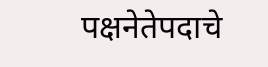पक्षनेतेपदाचे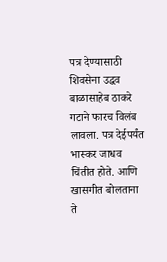पत्र देण्यासाठी शिवसेना उद्धव बाळासाहेब ठाकरे गटाने फारच विलंब लावला. पत्र देईपर्यंत भास्कर जाधव चिंतीत होते. आणि खासगीत बोलताना ते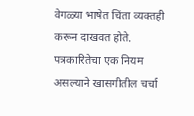वेगळ्या भाषेत चिंता व्यक्तही करून दाखवत होते. पत्रकारितेचा एक नियम असल्याने खासगीतील चर्चा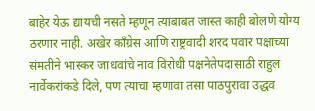बाहेर येऊ द्यायची नसते म्हणून त्याबाबत जास्त काही बोलणे योग्य ठरणार नाही. अखेर काँग्रेस आणि राष्ट्रवादी शरद पवार पक्षाच्या संमतीने भास्कर जाधवांचे नाव विरोधी पक्षनेतेपदासाठी राहुल नार्वेकरांकडे दिले, पण त्याचा म्हणावा तसा पाठपुरावा उद्धव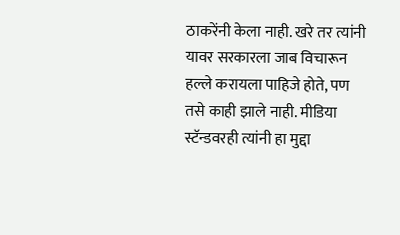ठाकरेंनी केला नाही. खरे तर त्यांनी यावर सरकारला जाब विचारून हल्ले करायला पाहिजे होते, पण तसे काही झाले नाही. मीडिया स्टॅन्डवरही त्यांनी हा मुद्दा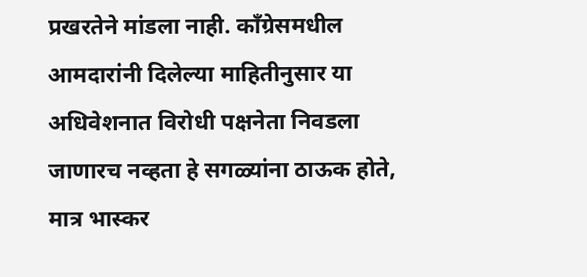प्रखरतेने मांडला नाही. काँग्रेसमधील आमदारांनी दिलेल्या माहितीनुसार या अधिवेशनात विरोधी पक्षनेता निवडला जाणारच नव्हता हे सगळ्यांना ठाऊक होते, मात्र भास्कर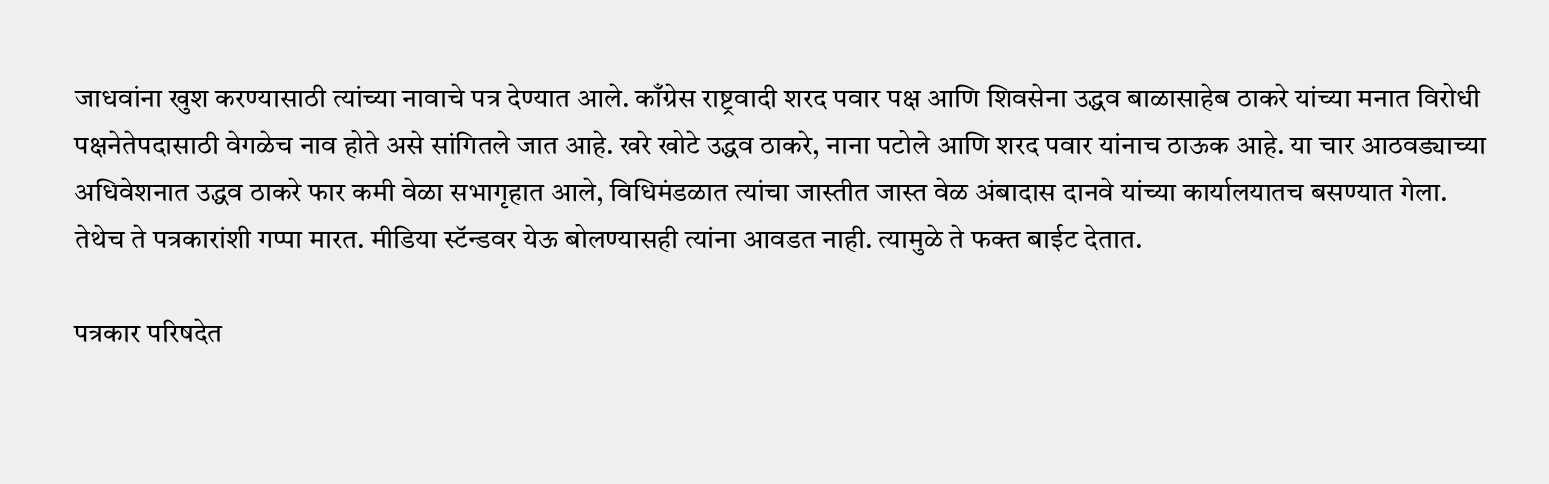जाधवांना खुश करण्यासाठी त्यांच्या नावाचे पत्र देण्यात आले. काँग्रेस राष्ट्रवादी शरद पवार पक्ष आणि शिवसेना उद्धव बाळासाहेब ठाकरे यांच्या मनात विरोधी पक्षनेतेपदासाठी वेगळेच नाव होते असे सांगितले जात आहे. खरे खोटे उद्धव ठाकरे, नाना पटोले आणि शरद पवार यांनाच ठाऊक आहे. या चार आठवड्याच्या अधिवेशनात उद्धव ठाकरे फार कमी वेळा सभागृहात आले, विधिमंडळात त्यांचा जास्तीत जास्त वेळ अंबादास दानवे यांच्या कार्यालयातच बसण्यात गेला. तेथेच ते पत्रकारांशी गप्पा मारत. मीडिया स्टॅन्डवर येऊ बोलण्यासही त्यांना आवडत नाही. त्यामुळे ते फक्त बाईट देतात.

पत्रकार परिषदेत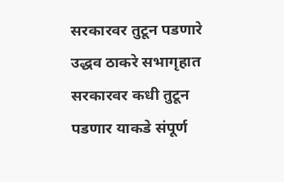सरकारवर तुटून पडणारे उद्धव ठाकरे सभागृहात सरकारवर कधी तुटून पडणार याकडे संपूर्ण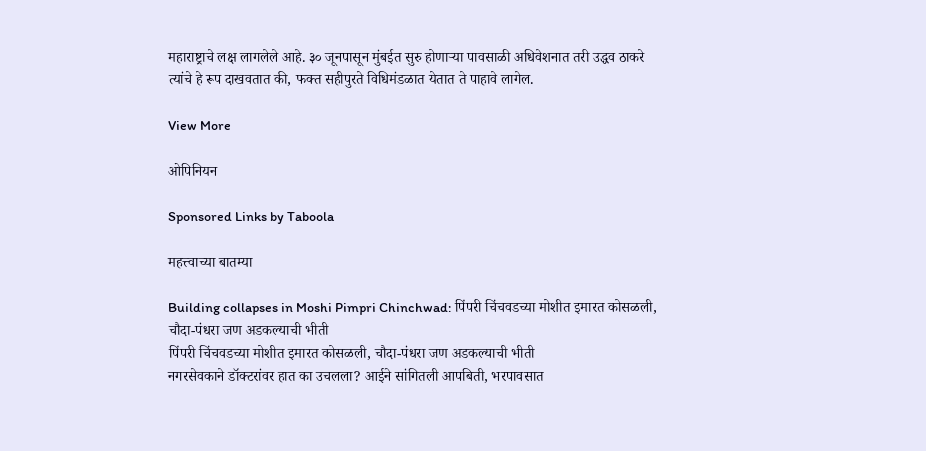महाराष्ट्राचे लक्ष लागलेले आहे. ३० जूनपासून मुंबईत सुरु होणाऱ्या पावसाळी अधिवेशनात तरी उद्धव ठाकरे त्यांचे हे रूप दाखवतात की, फक्त सहीपुरते विधिमंडळात येतात ते पाहावे लागेल.

View More

ओपिनियन

Sponsored Links by Taboola

महत्त्वाच्या बातम्या

Building collapses in Moshi Pimpri Chinchwad: पिंपरी चिंचवडच्या मोशीत इमारत कोसळली, चौदा-पंधरा जण अडकल्याची भीती
पिंपरी चिंचवडच्या मोशीत इमारत कोसळली, चौदा-पंधरा जण अडकल्याची भीती
नगरसेवकाने डॉक्टरांवर हात का उचलला? आईने सांगितली आपबिती, भरपावसात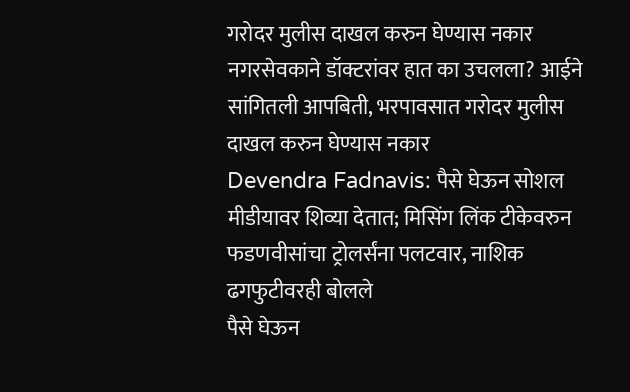गरोदर मुलीस दाखल करुन घेण्यास नकार
नगरसेवकाने डॉक्टरांवर हात का उचलला? आईने सांगितली आपबिती, भरपावसात गरोदर मुलीस दाखल करुन घेण्यास नकार
Devendra Fadnavis: पैसे घेऊन सोशल मीडीयावर शिव्या देतात; मिसिंग लिंक टीकेवरुन फडणवीसांचा ट्रोलर्संना पलटवार, नाशिक ढगफुटीवरही बोलले
पैसे घेऊन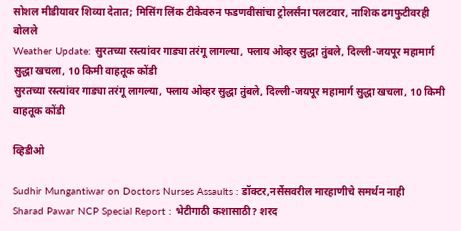सोशल मीडीयावर शिव्या देतात; मिसिंग लिंक टीकेवरुन फडणवीसांचा ट्रोलर्संना पलटवार, नाशिक ढगफुटीवरही बोलले
Weather Update: सुरतच्या रस्त्यांवर गाड्या तरंगू लागल्या, फ्लाय ओव्हर सुद्धा तुंबले, दिल्ली-जयपूर महामार्ग सुद्धा खचला, 10 किमी वाहतूक कोंडी
सुरतच्या रस्त्यांवर गाड्या तरंगू लागल्या, फ्लाय ओव्हर सुद्धा तुंबले, दिल्ली-जयपूर महामार्ग सुद्धा खचला, 10 किमी वाहतूक कोंडी

व्हिडीओ

Sudhir Mungantiwar on Doctors Nurses Assaults : डॉक्टर,नर्सेसवरील मारहाणीचे समर्थन नाही
Sharad Pawar NCP Special Report : भेटीगाठी कशासाठी? शरद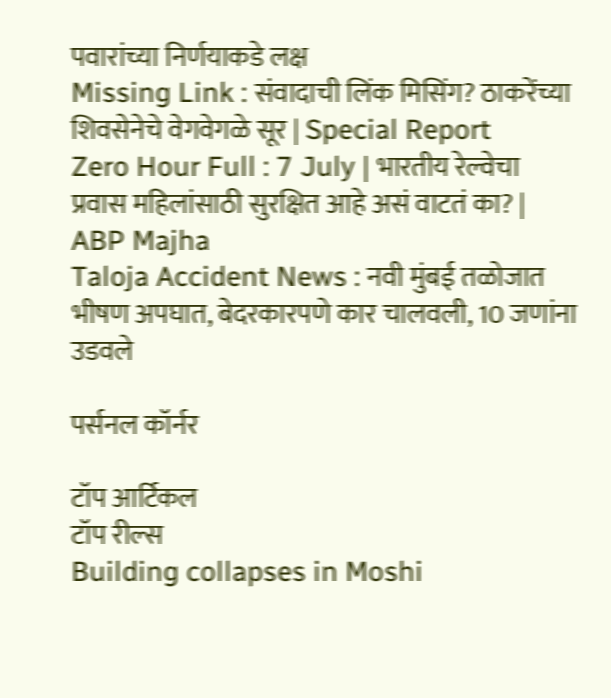पवारांच्या निर्णयाकडे लक्ष
Missing Link : संवादाची लिंक मिसिंग? ठाकरेंच्या शिवसेनेचे वेगवेगळे सूर | Special Report
Zero Hour Full : 7 July | भारतीय रेल्वेचा प्रवास महिलांसाठी सुरक्षित आहे असं वाटतं का? | ABP Majha
Taloja Accident News : नवी मुंबई तळोजात भीषण अपघात, बेदरकारपणे कार चालवली, 10 जणांना उडवले

पर्सनल कॉर्नर

टॉप आर्टिकल
टॉप रील्स
Building collapses in Moshi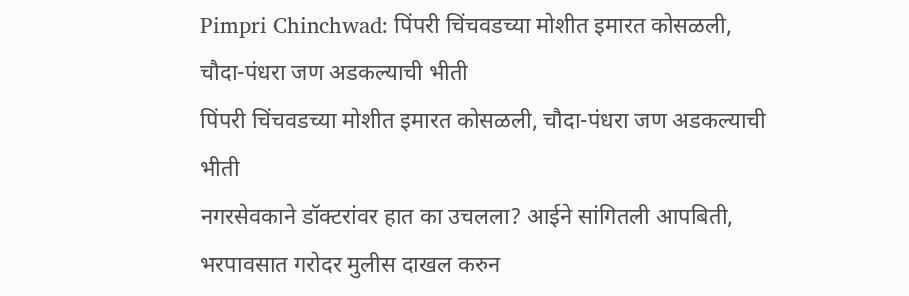Pimpri Chinchwad: पिंपरी चिंचवडच्या मोशीत इमारत कोसळली, चौदा-पंधरा जण अडकल्याची भीती
पिंपरी चिंचवडच्या मोशीत इमारत कोसळली, चौदा-पंधरा जण अडकल्याची भीती
नगरसेवकाने डॉक्टरांवर हात का उचलला? आईने सांगितली आपबिती, भरपावसात गरोदर मुलीस दाखल करुन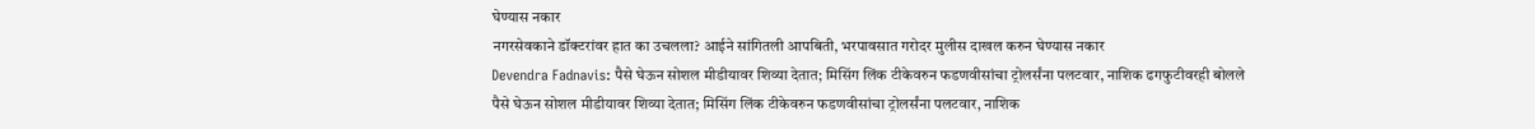घेण्यास नकार
नगरसेवकाने डॉक्टरांवर हात का उचलला? आईने सांगितली आपबिती, भरपावसात गरोदर मुलीस दाखल करुन घेण्यास नकार
Devendra Fadnavis: पैसे घेऊन सोशल मीडीयावर शिव्या देतात; मिसिंग लिंक टीकेवरुन फडणवीसांचा ट्रोलर्संना पलटवार, नाशिक ढगफुटीवरही बोलले
पैसे घेऊन सोशल मीडीयावर शिव्या देतात; मिसिंग लिंक टीकेवरुन फडणवीसांचा ट्रोलर्संना पलटवार, नाशिक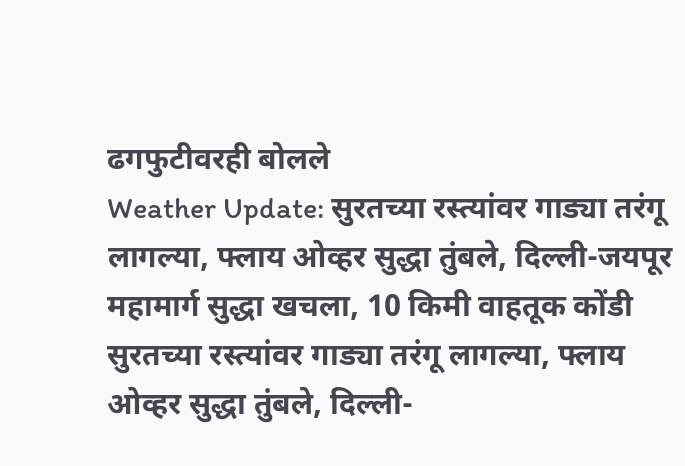ढगफुटीवरही बोलले
Weather Update: सुरतच्या रस्त्यांवर गाड्या तरंगू लागल्या, फ्लाय ओव्हर सुद्धा तुंबले, दिल्ली-जयपूर महामार्ग सुद्धा खचला, 10 किमी वाहतूक कोंडी
सुरतच्या रस्त्यांवर गाड्या तरंगू लागल्या, फ्लाय ओव्हर सुद्धा तुंबले, दिल्ली-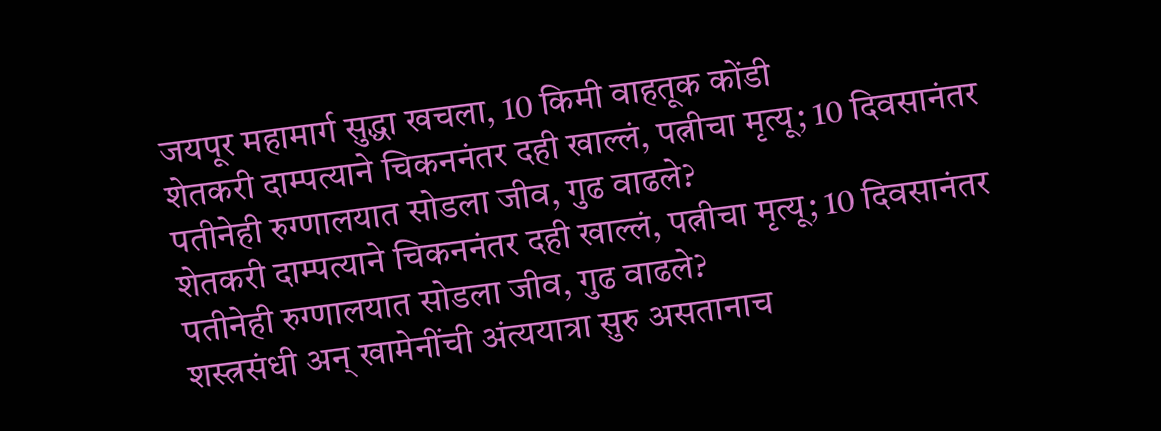जयपूर महामार्ग सुद्धा खचला, 10 किमी वाहतूक कोंडी
शेतकरी दाम्पत्याने चिकननंतर दही खाल्लं, पत्नीचा मृत्यू; 10 दिवसानंतर पतीनेही रुग्णालयात सोडला जीव, गुढ वाढले?
शेतकरी दाम्पत्याने चिकननंतर दही खाल्लं, पत्नीचा मृत्यू; 10 दिवसानंतर पतीनेही रुग्णालयात सोडला जीव, गुढ वाढले?
शस्त्रसंधी अन् खामेनींची अंत्ययात्रा सुरु असतानाच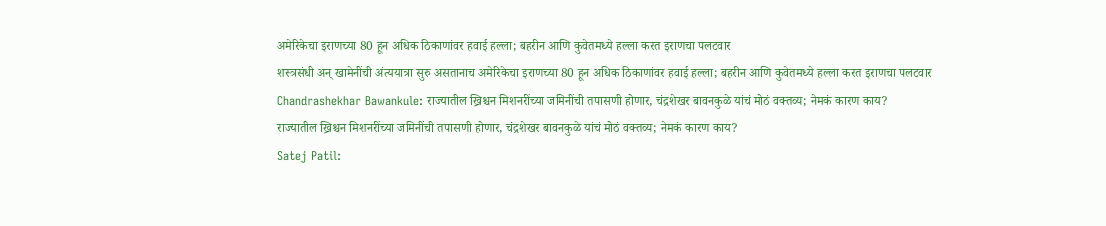अमेरिकेचा इराणच्या 80 हून अधिक ठिकाणांवर हवाई हल्ला; बहरीन आणि कुवेतमध्ये हल्ला करत इराणचा पलटवार
शस्त्रसंधी अन् खामेनींची अंत्ययात्रा सुरु असतानाच अमेरिकेचा इराणच्या 80 हून अधिक ठिकाणांवर हवाई हल्ला; बहरीन आणि कुवेतमध्ये हल्ला करत इराणचा पलटवार
Chandrashekhar Bawankule: राज्यातील ख्रिश्चन मिशनरींच्या जमिनींची तपासणी होणार, चंद्रशेखर बावनकुळे यांचं मोठं वक्तव्य; नेमकं कारण काय?
राज्यातील ख्रिश्चन मिशनरींच्या जमिनींची तपासणी होणार, चंद्रशेखर बावनकुळे यांचं मोठं वक्तव्य; नेमकं कारण काय?
Satej Patil: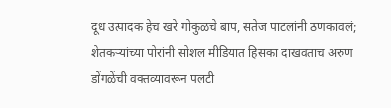दूध उत्पादक हेच खरे गोकुळचे बाप, सतेज पाटलांनी ठणकावलं; शेतकऱ्यांच्या पोरांनी सोशल मीडियात हिसका दाखवताच अरुण डोंगळेंची वक्तव्यावरून पलटी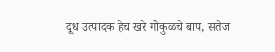दूध उत्पादक हेच खरे गोकुळचे बाप, सतेज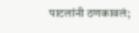पाटलांनी ठणकावलं;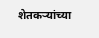शेतकऱ्यांच्या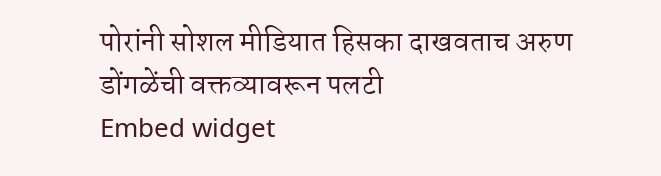पोरांनी सोशल मीडियात हिसका दाखवताच अरुण डोंगळेंची वक्तव्यावरून पलटी
Embed widget